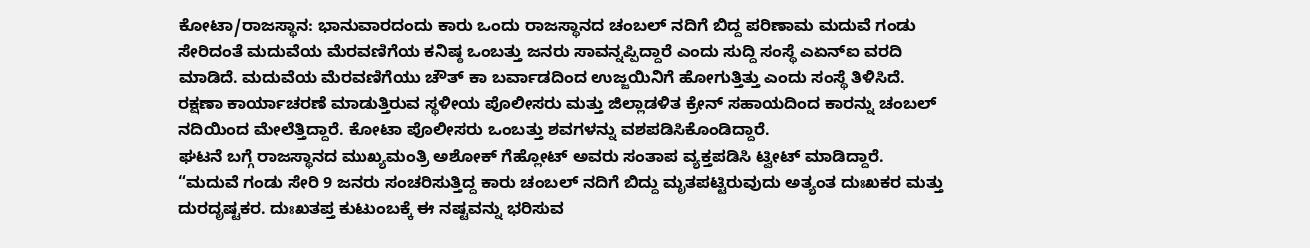ಕೋಟಾ/ರಾಜಸ್ಥಾನ: ಭಾನುವಾರದಂದು ಕಾರು ಒಂದು ರಾಜಸ್ಥಾನದ ಚಂಬಲ್ ನದಿಗೆ ಬಿದ್ದ ಪರಿಣಾಮ ಮದುವೆ ಗಂಡು ಸೇರಿದಂತೆ ಮದುವೆಯ ಮೆರವಣಿಗೆಯ ಕನಿಷ್ಠ ಒಂಬತ್ತು ಜನರು ಸಾವನ್ನಪ್ಪಿದ್ದಾರೆ ಎಂದು ಸುದ್ದಿ ಸಂಸ್ಥೆ ಎಏನ್ಐ ವರದಿ ಮಾಡಿದೆ. ಮದುವೆಯ ಮೆರವಣಿಗೆಯು ಚೌತ್ ಕಾ ಬರ್ವಾಡದಿಂದ ಉಜ್ಜಯಿನಿಗೆ ಹೋಗುತ್ತಿತ್ತು ಎಂದು ಸಂಸ್ಥೆ ತಿಳಿಸಿದೆ.
ರಕ್ಷಣಾ ಕಾರ್ಯಾಚರಣೆ ಮಾಡುತ್ತಿರುವ ಸ್ಥಳೀಯ ಪೊಲೀಸರು ಮತ್ತು ಜಿಲ್ಲಾಡಳಿತ ಕ್ರೇನ್ ಸಹಾಯದಿಂದ ಕಾರನ್ನು ಚಂಬಲ್ ನದಿಯಿಂದ ಮೇಲೆತ್ತಿದ್ದಾರೆ. ಕೋಟಾ ಪೊಲೀಸರು ಒಂಬತ್ತು ಶವಗಳನ್ನು ವಶಪಡಿಸಿಕೊಂಡಿದ್ದಾರೆ.
ಘಟನೆ ಬಗ್ಗೆ ರಾಜಸ್ಥಾನದ ಮುಖ್ಯಮಂತ್ರಿ ಅಶೋಕ್ ಗೆಹ್ಲೋಟ್ ಅವರು ಸಂತಾಪ ವ್ಯಕ್ತಪಡಿಸಿ ಟ್ವೀಟ್ ಮಾಡಿದ್ದಾರೆ. “ಮದುವೆ ಗಂಡು ಸೇರಿ 9 ಜನರು ಸಂಚರಿಸುತ್ತಿದ್ದ ಕಾರು ಚಂಬಲ್ ನದಿಗೆ ಬಿದ್ದು ಮೃತಪಟ್ಟಿರುವುದು ಅತ್ಯಂತ ದುಃಖಕರ ಮತ್ತು ದುರದೃಷ್ಟಕರ. ದುಃಖತಪ್ತ ಕುಟುಂಬಕ್ಕೆ ಈ ನಷ್ಟವನ್ನು ಭರಿಸುವ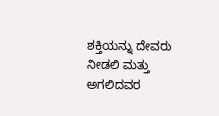ಶಕ್ತಿಯನ್ನು ದೇವರು ನೀಡಲಿ ಮತ್ತು ಅಗಲಿದವರ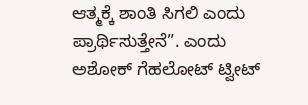ಆತ್ಮಕ್ಕೆ ಶಾಂತಿ ಸಿಗಲಿ ಎಂದು ಪ್ರಾರ್ಥಿಸುತ್ತೇನೆ”. ಎಂದು ಅಶೋಕ್ ಗೆಹಲೋಟ್ ಟ್ವೀಟ್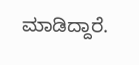ಮಾಡಿದ್ದಾರೆ.